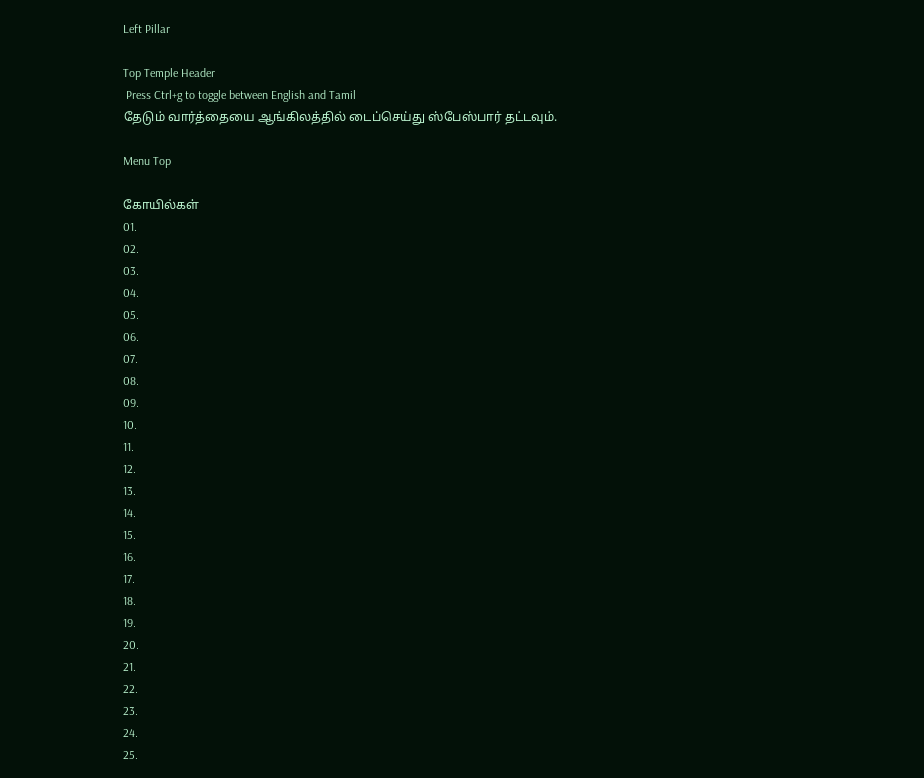Left Pillar

Top Temple Header
 Press Ctrl+g to toggle between English and Tamil
தேடும் வார்த்தையை ஆங்கிலத்தில் டைப்செய்து ஸ்பேஸ்பார் தட்டவும்.

Menu Top

கோயில்கள்
01.
02.
03.
04.
05.
06.
07.
08.
09.
10.
11.
12.
13.
14.
15.
16.
17.
18.
19.
20.
21.
22.
23.
24.
25.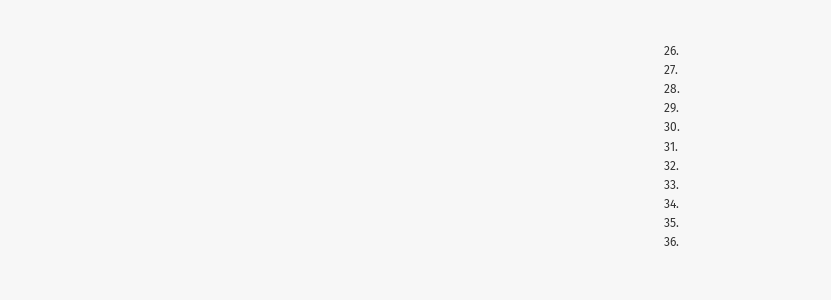26.
27.
28.
29.
30.
31.
32.
33.
34.
35.
36.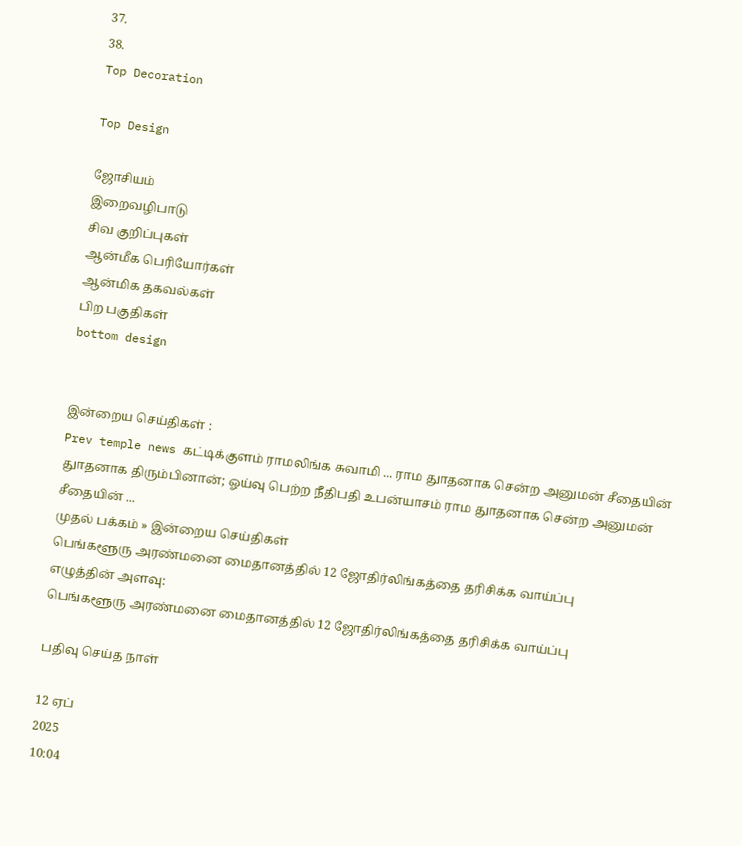37.
38.
Top Decoration

Top Design

ஜோசியம்
இறைவழிபாடு
சிவ குறிப்புகள்
ஆன்மீக பெரியோர்கள்
ஆன்மிக தகவல்கள்
பிற பகுதிகள்
bottom design


இன்றைய செய்திகள் :
Prev temple news கட்டிக்குளம் ராமலிங்க சுவாமி ... ராம துாதனாக சென்ற அனுமன் சீதையின் துாதனாக திரும்பினான்; ஓய்வு பெற்ற நீதிபதி உபன்யாசம் ராம துாதனாக சென்ற அனுமன் சீதையின் ...
முதல் பக்கம் » இன்றைய செய்திகள்
பெங்களூரு அரண்மனை மைதானத்தில் 12 ஜோதிர்லிங்கத்தை தரிசிக்க வாய்ப்பு
எழுத்தின் அளவு:
பெங்களூரு அரண்மனை மைதானத்தில் 12 ஜோதிர்லிங்கத்தை தரிசிக்க வாய்ப்பு

பதிவு செய்த நாள்

12 ஏப்
2025
10:04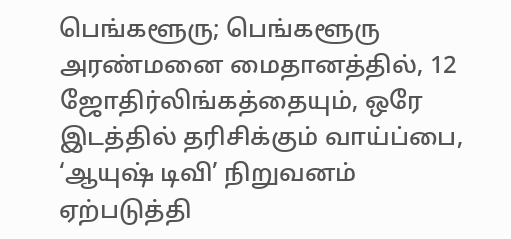பெங்களூரு; பெங்களூரு அரண்மனை மைதானத்தில், 12 ஜோதிர்லிங்கத்தையும், ஒரே இடத்தில் தரிசிக்கும் வாய்ப்பை, ‘ஆயுஷ் டிவி’ நிறுவனம் ஏற்படுத்தி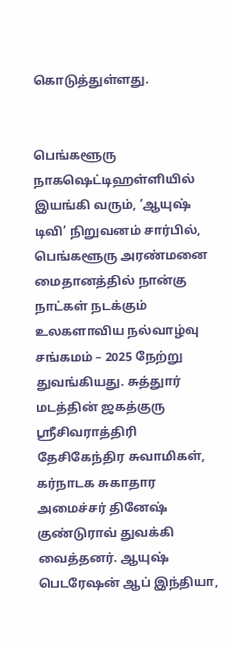கொடுத்துள்ளது.


பெங்களூரு நாகஷெட்டிஹள்ளியில் இயங்கி வரும், ‘ஆயுஷ் டிவி’ நிறுவனம் சார்பில், பெங்களூரு அரண்மனை மைதானத்தில் நான்கு நாட்கள் நடக்கும் உலகளாவிய நல்வாழ்வு சங்கமம் – 2025 நேற்று துவங்கியது. சுத்துார் மடத்தின் ஜகத்குரு ஸ்ரீசிவராத்திரி தேசிகேந்திர சுவாமிகள், கர்நாடக சுகாதார அமைச்சர் தினேஷ் குண்டுராவ் துவக்கி வைத்தனர். ஆயுஷ் பெடரேஷன் ஆப் இந்தியா,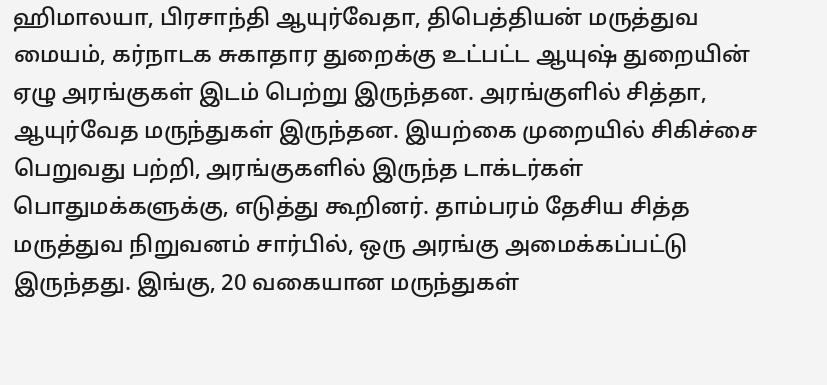ஹிமாலயா, பிரசாந்தி ஆயுர்வேதா, திபெத்தியன் மருத்துவ மையம், கர்நாடக சுகாதார துறைக்கு உட்பட்ட ஆயுஷ் துறையின் ஏழு அரங்குகள் இடம் பெற்று இருந்தன. அரங்குளில் சித்தா, ஆயுர்வேத மருந்துகள் இருந்தன. இயற்கை முறையில் சிகிச்சை பெறுவது பற்றி, அரங்குகளில் இருந்த டாக்டர்கள் பொதுமக்களுக்கு, எடுத்து கூறினர். தாம்பரம் தேசிய சித்த மருத்துவ நிறுவனம் சார்பில், ஒரு அரங்கு அமைக்கப்பட்டு இருந்தது. இங்கு, 20 வகையான மருந்துகள்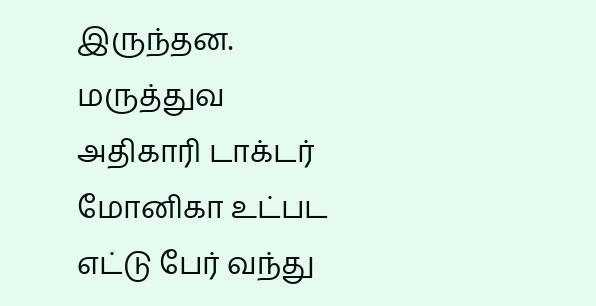இருந்தன. மருத்துவ அதிகாரி டாக்டர் மோனிகா உட்பட எட்டு பேர் வந்து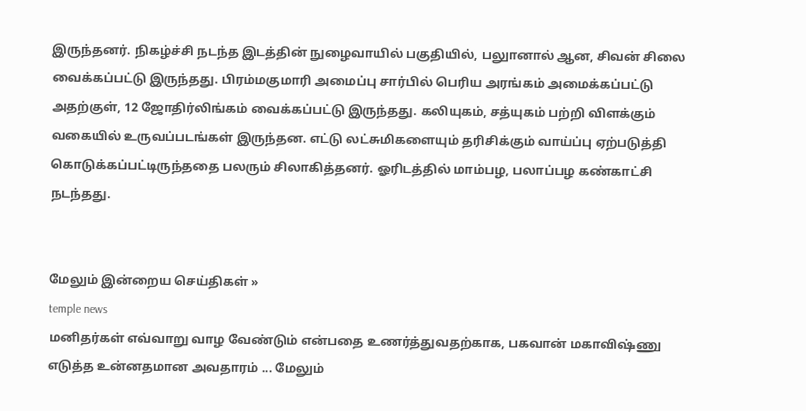இருந்தனர். நிகழ்ச்சி நடந்த இடத்தின் நுழைவாயில் பகுதியில், பலுானால் ஆன, சிவன் சிலை வைக்கப்பட்டு இருந்தது. பிரம்மகுமாரி அமைப்பு சார்பில் பெரிய அரங்கம் அமைக்கப்பட்டு அதற்குள், 12 ஜோதிர்லிங்கம் வைக்கப்பட்டு இருந்தது. கலியுகம், சத்யுகம் பற்றி விளக்கும் வகையில் உருவப்படங்கள் இருந்தன. எட்டு லட்சுமிகளையும் தரிசிக்கும் வாய்ப்பு ஏற்படுத்தி கொடுக்கப்பட்டிருந்ததை பலரும் சிலாகித்தனர். ஓரிடத்தில் மாம்பழ, பலாப்பழ கண்காட்சி நடந்தது.


மேலும் இன்றைய செய்திகள் »
temple news
மனிதர்கள் எவ்வாறு வாழ வேண்டும் என்பதை உணர்த்துவதற்காக, பகவான் மகாவிஷ்ணு எடுத்த உன்னதமான அவதாரம் ... மேலும்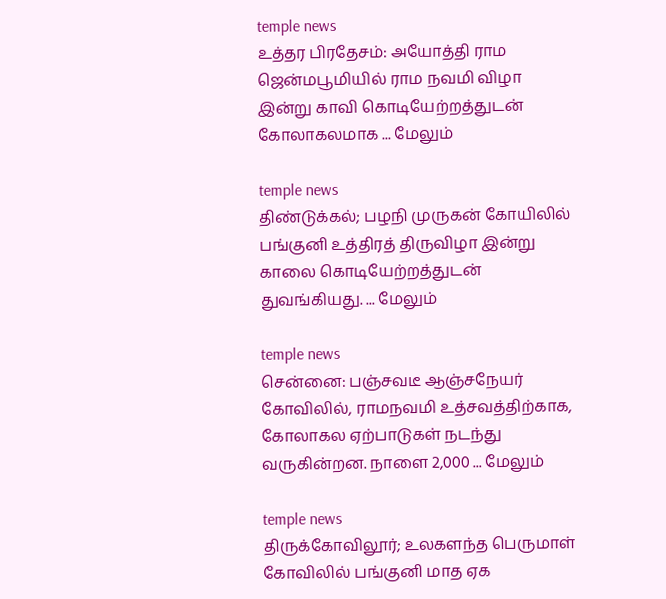temple news
உத்தர பிரதேசம்: அயோத்தி ராம ஜென்மபூமியில் ராம நவமி விழா இன்று காவி கொடியேற்றத்துடன் கோலாகலமாக ... மேலும்

temple news
திண்டுக்கல்; பழநி முருகன் கோயிலில் பங்குனி உத்திரத் திருவிழா இன்று காலை கொடியேற்றத்துடன் துவங்கியது. ... மேலும்

temple news
சென்னை: பஞ்சவடீ ஆஞ்சநேயர் கோவிலில், ராமநவமி உத்சவத்திற்காக, கோலாகல ஏற்பாடுகள் நடந்து வருகின்றன. நாளை 2,000 ... மேலும்

temple news
திருக்கோவிலூர்; உலகளந்த பெருமாள் கோவிலில் பங்குனி மாத ஏக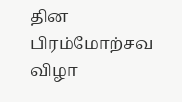தின பிரம்மோற்சவ விழா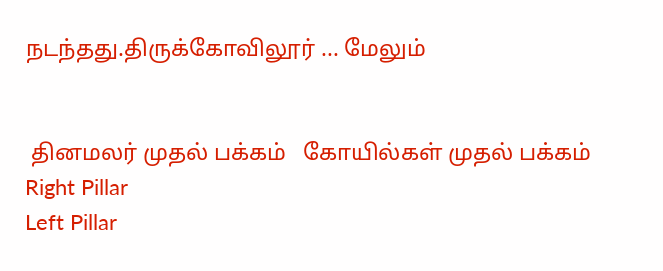நடந்தது.திருக்கோவிலூர் ... மேலும்


 தினமலர் முதல் பக்கம்   கோயில்கள் முதல் பக்கம்
Right Pillar
Left Pillar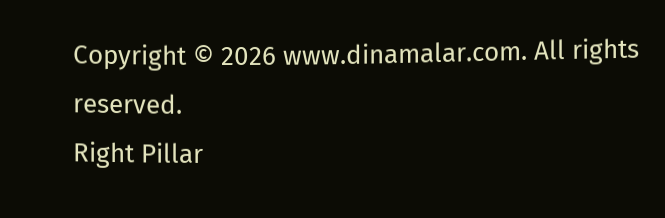Copyright © 2026 www.dinamalar.com. All rights reserved.
Right Pillar